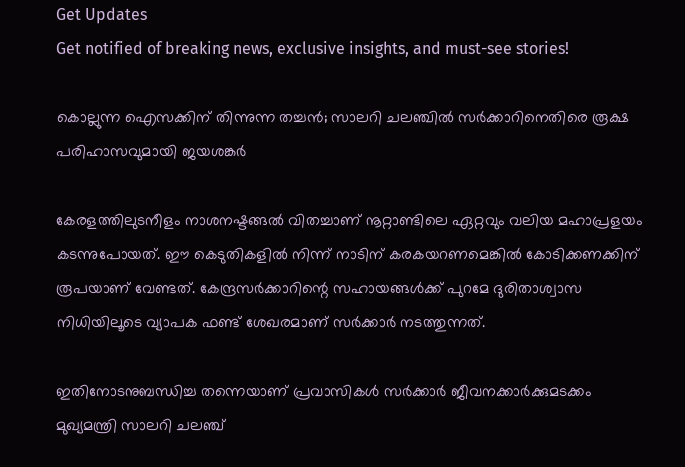Get Updates
Get notified of breaking news, exclusive insights, and must-see stories!

കൊല്ലുന്ന ഐസക്കിന് തിന്നുന്ന തച്ചന്‍; സാലറി ചലഞ്ചില്‍ സര്‍ക്കാറിനെതിരെ രൂക്ഷ പരിഹാസവുമായി ജയശങ്കര്‍

കേരളത്തിലുടനീളം നാശനഷ്ടങ്ങല്‍ വിതച്ചാണ് നൂറ്റാണ്ടിലെ ഏറ്റവും വലിയ മഹാപ്രളയം കടന്നുപോയത്. ഈ കെടുതികളില്‍ നിന്ന് നാടിന് കരകയറണമെങ്കില്‍ കോടിക്കണക്കിന് രൂപയാണ് വേണ്ടത്. കേന്ദ്രസര്‍ക്കാറിന്റെ സഹായങ്ങള്‍ക്ക് പുറമേ ദുരിതാശ്വാസ നിധിയിലൂടെ വ്യാപക ഫണ്ട് ശേഖരമാണ് സര്‍ക്കാര്‍ നടത്തുന്നത്.

ഇതിനോടനുബന്ധിച്ച തന്നെയാണ് പ്രവാസികള്‍ സര്‍ക്കാര്‍ ജീവനക്കാര്‍ക്കുമടക്കം മുഖ്യമന്ത്രി സാലറി ചലഞ്ച്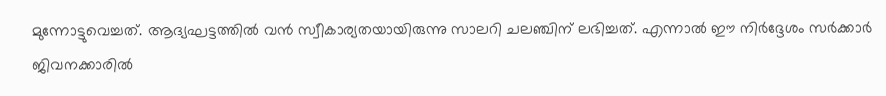മുന്നോട്ടുവെച്ചത്. ആദ്യഘട്ടത്തില്‍ വന്‍ സ്വീകാര്യതയായിരുന്നു സാലറി ചലഞ്ചിന് ലഭിച്ചത്. എന്നാല്‍ ഈ നിര്‍ദ്ദേശം സര്‍ക്കാര്‍ ജിവനക്കാരില്‍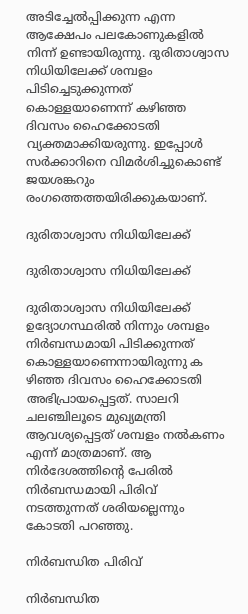അടിച്ചേല്‍പ്പിക്കുന്ന എന്ന ആക്ഷേപം പലകോണുകളില്‍ നിന്ന് ഉണ്ടായിരുന്നു. ദുരിതാശ്വാസ നിധിയിലേക്ക് ശമ്പളം പിടിച്ചെടുക്കുന്നത് കൊള്ളയാണെന്ന് കഴിഞ്ഞ ദിവസം ഹൈക്കോടതി വ്യക്തമാക്കിയരുന്നു. ഇപ്പോള്‍ സര്‍ക്കാറിനെ വിമര്‍ശിച്ചുകൊണ്ട് ജയശങ്കറും രംഗത്തെത്തയിരിക്കുകയാണ്.

ദുരിതാശ്വാസ നിധിയിലേക്ക്

ദുരിതാശ്വാസ നിധിയിലേക്ക്

ദുരിതാശ്വാസ നിധിയിലേക്ക് ഉദ്യോഗസ്ഥരില്‍ നിന്നും ശമ്പളം നിര്‍ബന്ധമായി പിടിക്കുന്നത് കൊള്ളയാണെന്നായിരുന്നു ക ഴിഞ്ഞ ദിവസം ഹൈക്കോടതി അഭിപ്രായപ്പെട്ടത്. സാലറി ചലഞ്ചിലൂടെ മുഖ്യമന്ത്രി ആവശ്യപ്പെട്ടത് ശമ്പളം നല്‍കണം എന്ന് മാത്രമാണ്. ആ നിര്‍ദേശത്തിന്റെ പേരില്‍ നിര്‍ബന്ധമായി പിരിവ് നടത്തുന്നത് ശരിയല്ലെന്നും കോടതി പറഞ്ഞു.

നിര്‍ബന്ധിത പിരിവ്

നിര്‍ബന്ധിത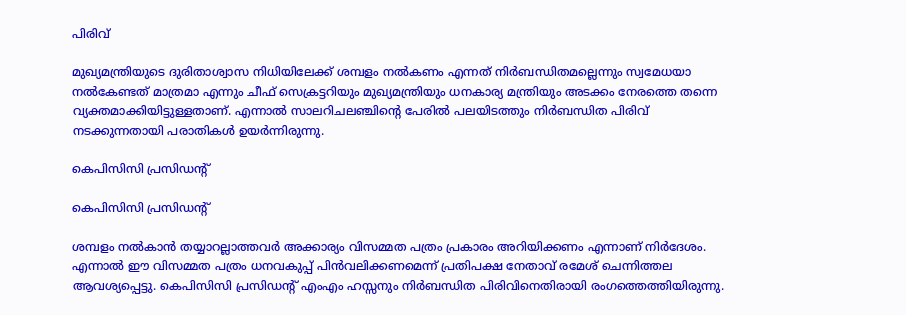പിരിവ്

മുഖ്യമന്ത്രിയുടെ ദുരിതാശ്വാസ നിധിയിലേക്ക് ശമ്പളം നല്‍കണം എന്നത് നിര്‍ബന്ധിതമല്ലെന്നും സ്വമേധയാ നല്‍കേണ്ടത് മാത്രമാ എന്നും ചീഫ് സെക്രട്ടറിയും മുഖ്യമന്ത്രിയും ധനകാര്യ മന്ത്രിയും അടക്കം നേരത്തെ തന്നെ വ്യക്തമാക്കിയിട്ടുള്ളതാണ്. എന്നാല്‍ സാലറിചലഞ്ചിന്റെ പേരില്‍ പലയിടത്തും നിര്‍ബന്ധിത പിരിവ് നടക്കുന്നതായി പരാതികള്‍ ഉയര്‍ന്നിരുന്നു.

കെപിസിസി പ്രസിഡന്‍റ്

കെപിസിസി പ്രസിഡന്‍റ്

ശമ്പളം നല്‍കാന്‍ തയ്യാറല്ലാത്തവര്‍ അക്കാര്യം വിസമ്മത പത്രം പ്രകാരം അറിയിക്കണം എന്നാണ് നിര്‍ദേശം. എന്നാല്‍ ഈ വിസമ്മത പത്രം ധനവകുപ്പ് പിന്‍വലിക്കണമെന്ന് പ്രതിപക്ഷ നേതാവ് രമേശ് ചെന്നിത്തല ആവശ്യപ്പെട്ടു. കെപിസിസി പ്രസിഡന്റ് എംഎം ഹസ്സനും നിര്‍ബന്ധിത പിരിവിനെതിരായി രംഗത്തെത്തിയിരുന്നു.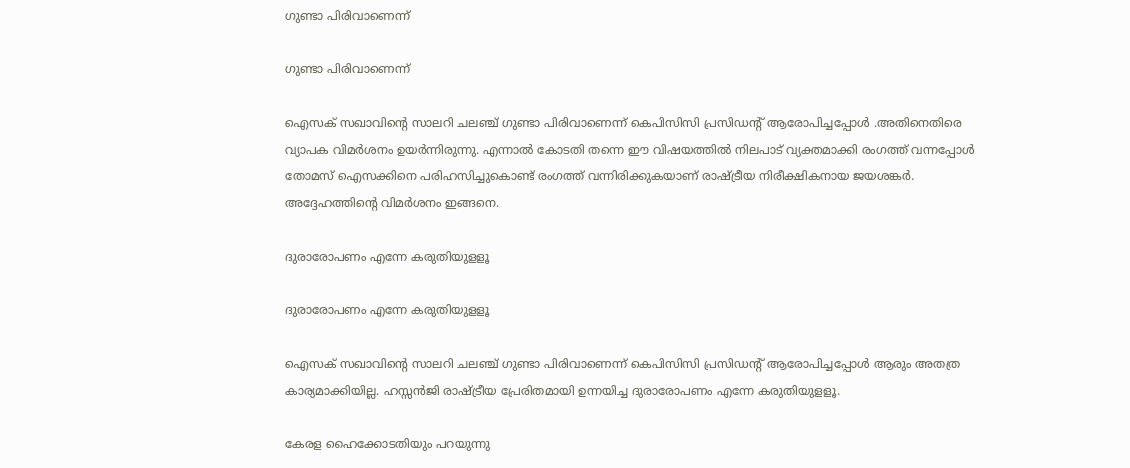ഗുണ്ടാ പിരിവാണെന്ന്

ഗുണ്ടാ പിരിവാണെന്ന്

ഐസക് സഖാവിന്റെ സാലറി ചലഞ്ച് ഗുണ്ടാ പിരിവാണെന്ന് കെപിസിസി പ്രസിഡന്റ് ആരോപിച്ചപ്പോള്‍ .അതിനെതിരെ വ്യാപക വിമര്‍ശനം ഉയര്‍ന്നിരുന്നു. എന്നാല്‍ കോടതി തന്നെ ഈ വിഷയത്തില്‍ നിലപാട് വ്യക്തമാക്കി രംഗത്ത് വന്നപ്പോള്‍ തോമസ് ഐസക്കിനെ പരിഹസിച്ചുകൊണ്ട് രംഗത്ത് വന്നിരിക്കുകയാണ് രാഷ്ട്രീയ നിരീക്ഷികനായ ജയശങ്കര്‍. അദ്ദേഹത്തിന്റെ വിമര്‍ശനം ഇങ്ങനെ.

ദുരാരോപണം എന്നേ കരുതിയുളളൂ

ദുരാരോപണം എന്നേ കരുതിയുളളൂ

ഐസക് സഖാവിന്റെ സാലറി ചലഞ്ച് ഗുണ്ടാ പിരിവാണെന്ന് കെപിസിസി പ്രസിഡന്റ് ആരോപിച്ചപ്പോള്‍ ആരും അതത്ര കാര്യമാക്കിയില്ല. ഹസ്സന്‍ജി രാഷ്ട്രീയ പ്രേരിതമായി ഉന്നയിച്ച ദുരാരോപണം എന്നേ കരുതിയുളളൂ.

കേരള ഹൈക്കോടതിയും പറയുന്നു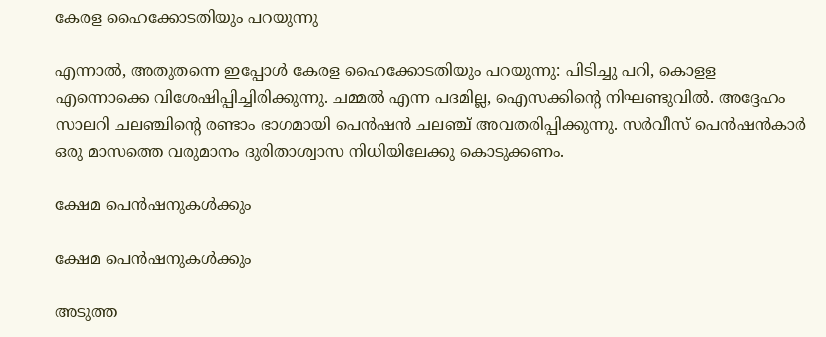കേരള ഹൈക്കോടതിയും പറയുന്നു

എന്നാല്‍, അതുതന്നെ ഇപ്പോള്‍ കേരള ഹൈക്കോടതിയും പറയുന്നു: പിടിച്ചു പറി, കൊളള എന്നൊക്കെ വിശേഷിപ്പിച്ചിരിക്കുന്നു. ചമ്മല്‍ എന്ന പദമില്ല, ഐസക്കിന്റെ നിഘണ്ടുവില്‍. അദ്ദേഹം സാലറി ചലഞ്ചിന്റെ രണ്ടാം ഭാഗമായി പെന്‍ഷന്‍ ചലഞ്ച് അവതരിപ്പിക്കുന്നു. സര്‍വീസ് പെന്‍ഷന്‍കാര്‍ ഒരു മാസത്തെ വരുമാനം ദുരിതാശ്വാസ നിധിയിലേക്കു കൊടുക്കണം.

ക്ഷേമ പെന്‍ഷനുകള്‍ക്കും

ക്ഷേമ പെന്‍ഷനുകള്‍ക്കും

അടുത്ത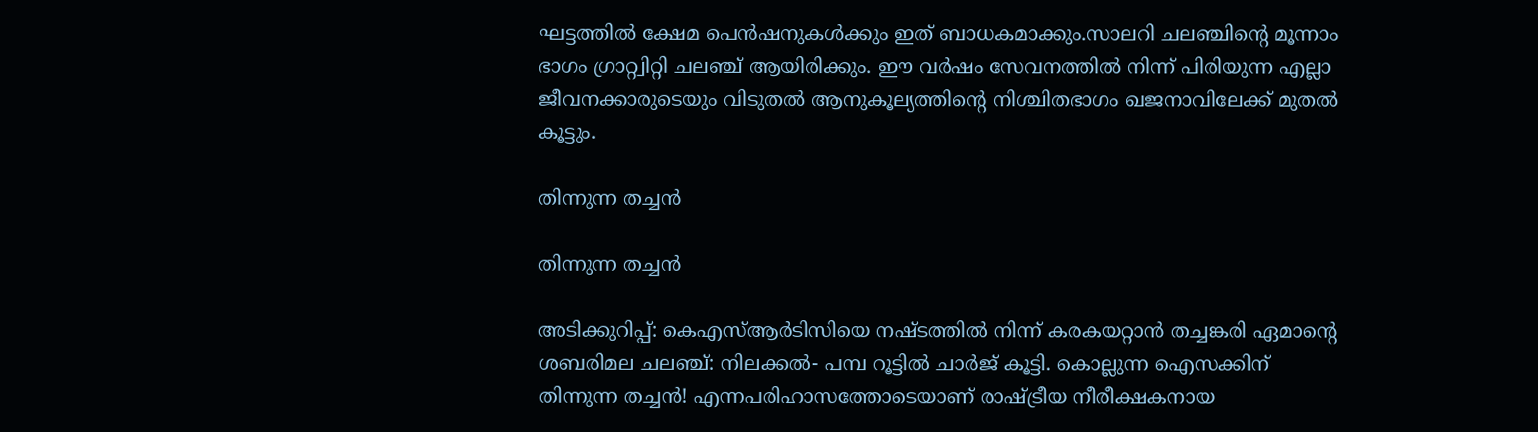ഘട്ടത്തില്‍ ക്ഷേമ പെന്‍ഷനുകള്‍ക്കും ഇത് ബാധകമാക്കും.സാലറി ചലഞ്ചിന്റെ മൂന്നാം ഭാഗം ഗ്രാറ്റ്വിറ്റി ചലഞ്ച് ആയിരിക്കും. ഈ വര്‍ഷം സേവനത്തില്‍ നിന്ന് പിരിയുന്ന എല്ലാ ജീവനക്കാരുടെയും വിടുതല്‍ ആനുകൂല്യത്തിന്റെ നിശ്ചിതഭാഗം ഖജനാവിലേക്ക് മുതല്‍ കൂട്ടും.

തിന്നുന്ന തച്ചന്‍

തിന്നുന്ന തച്ചന്‍

അടിക്കുറിപ്പ്: കെഎസ്ആര്‍ടിസിയെ നഷ്ടത്തില്‍ നിന്ന് കരകയറ്റാന്‍ തച്ചങ്കരി ഏമാന്റെ ശബരിമല ചലഞ്ച്: നിലക്കല്‍- പമ്പ റൂട്ടില്‍ ചാര്‍ജ് കൂട്ടി. കൊല്ലുന്ന ഐസക്കിന് തിന്നുന്ന തച്ചന്‍! എന്നപരിഹാസത്തോടെയാണ് രാഷ്ട്രീയ നീരീക്ഷകനായ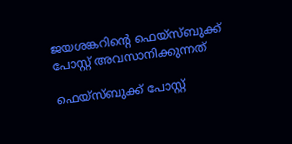ജയശങ്കറിന്‍റെ ഫെയ്സ്ബുക്ക് പോസ്റ്റ് അവസാനിക്കുന്നത്

ഫെയ്സ്ബുക്ക് പോസ്റ്റ്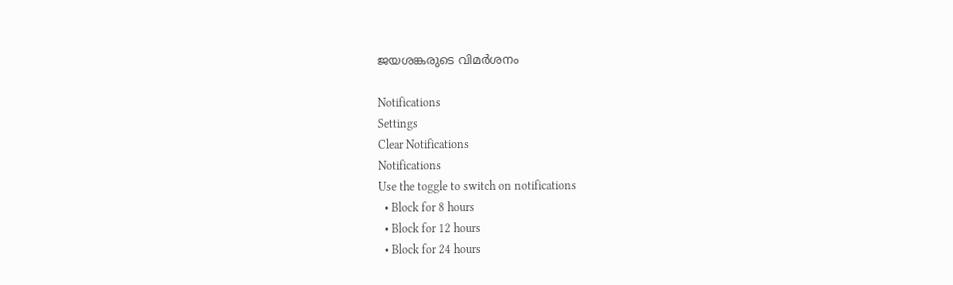ജയശങ്കരുടെ വിമർശനം

Notifications
Settings
Clear Notifications
Notifications
Use the toggle to switch on notifications
  • Block for 8 hours
  • Block for 12 hours
  • Block for 24 hours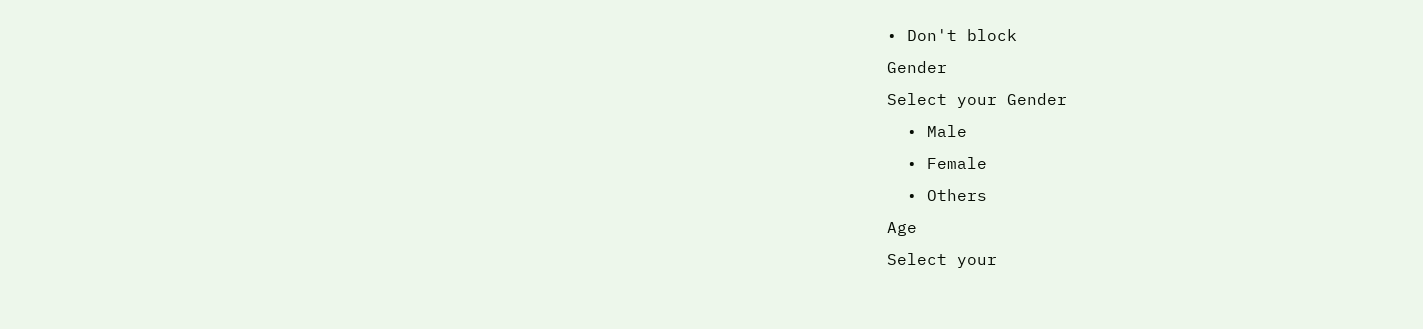• Don't block
Gender
Select your Gender
  • Male
  • Female
  • Others
Age
Select your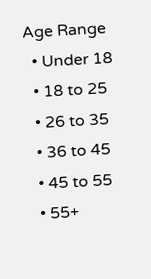Age Range
  • Under 18
  • 18 to 25
  • 26 to 35
  • 36 to 45
  • 45 to 55
  • 55+